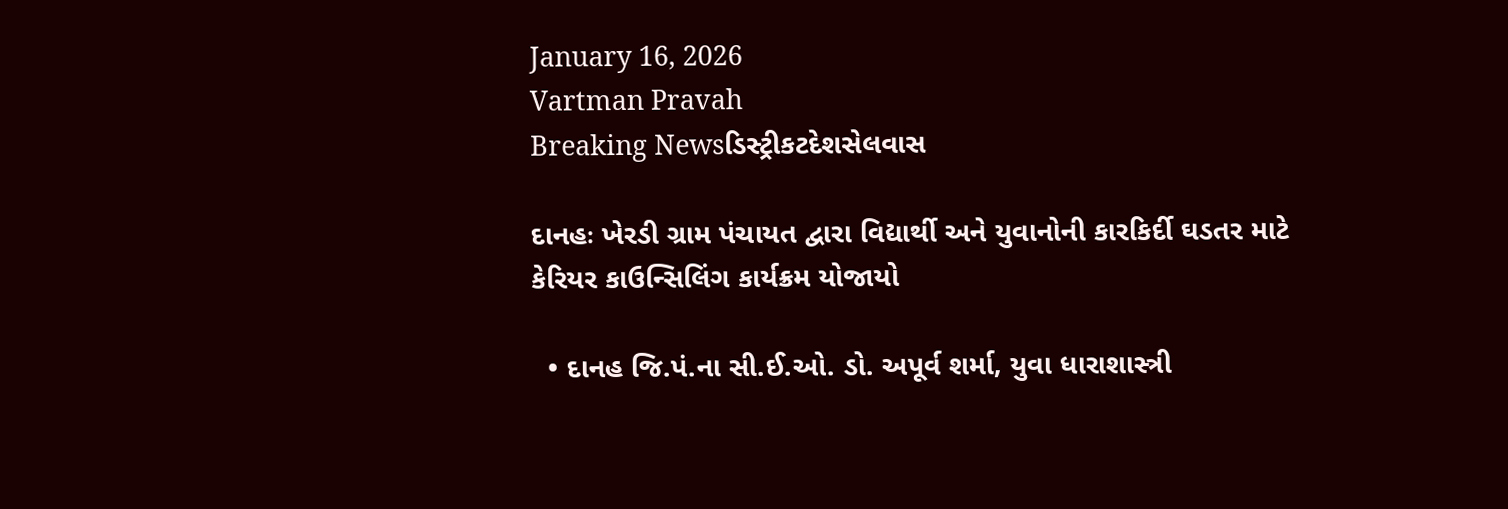January 16, 2026
Vartman Pravah
Breaking Newsડિસ્ટ્રીકટદેશસેલવાસ

દાનહઃ ખેરડી ગ્રામ પંચાયત દ્વારા વિદ્યાર્થી અને યુવાનોની કારકિર્દી ઘડતર માટે કેરિયર કાઉન્‍સિલિંગ કાર્યક્રમ યોજાયો

  • દાનહ જિ.પં.ના સી.ઈ.ઓ. ડો. અપૂર્વ શર્મા, યુવા ધારાશાસ્ત્રી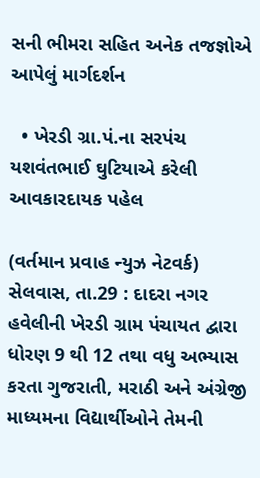સની ભીમરા સહિત અનેક તજજ્ઞોએ આપેલું માર્ગદર્શન

  • ખેરડી ગ્રા.પં.ના સરપંચ યશવંતભાઈ ઘુટિયાએ કરેલી આવકારદાયક પહેલ

(વર્તમાન પ્રવાહ ન્‍યુઝ નેટવર્ક)
સેલવાસ, તા.29 : દાદરા નગર હવેલીની ખેરડી ગ્રામ પંચાયત દ્વારા ધોરણ 9 થી 12 તથા વધુ અભ્‍યાસ કરતા ગુજરાતી, મરાઠી અને અંગ્રેજી માધ્‍યમના વિદ્યાર્થીઓને તેમની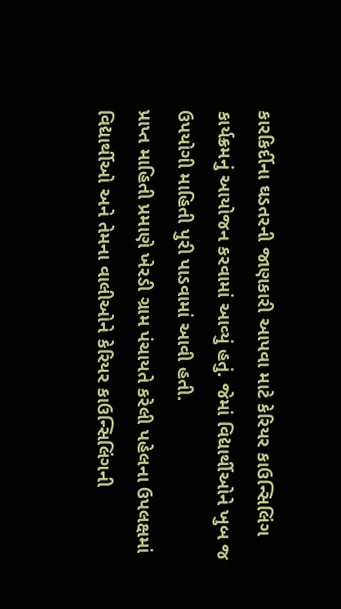કારકિર્દીના ઘડતરની જાણકારી આપવા માટે કેરિયર કાઉન્‍સિલિંગ કાર્યક્રમનું આયોજન કરવામાં આવ્‍યું હતું. જેમાં વિદ્યાર્થીઓને ખુબ જ ઉપયોગી માહિતી પુરી પાડવામાં આવી હતી.
પ્રાપ્ત માહિતી પ્રમાણે ખેરડી ગ્રામ પંચાયતે કરેલી પહેલના ઉપલક્ષમાં વિદ્યાર્થીઓ અને તેમના વાલીઓને કેરિયર કાઉન્‍સિલિંગની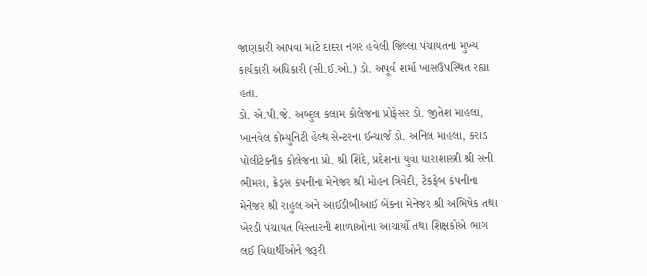જાણકારી આપવા માટે દાદરા નગર હવેલી જિલ્લા પંચાયતના મુખ્‍ય કાર્યકારી અધિકારી (સી.ઈ.ઓ.) ડો. અપૂર્વ શર્મા ખાસઉપસ્‍થિત રહ્યા હતા.
ડો. એ.પી.જે. અબ્‍દુલ કલામ કોલેજના પ્રોફેસર ડો. જીતેશ માહલા, ખાનવેલ કોમ્‍યુનિટી હેલ્‍થ સેન્‍ટરના ઈન્‍ચાર્જ ડો. અનિલ માહલા, કરાડ પોલીટેક્‍નીક કોલેજના પ્રો. શ્રી શિંદે, પ્રદેશના યુવા ધારાશાસ્ત્રી શ્રી સની ભીમરા, ક્રેડ્‍સ કંપનીના મેનેજર શ્રી મોહન ત્રિવેદી, ટેકફેબ કંપનીના મેનેજર શ્રી રાહુલ અને આઈડીબીઆઈ બેંકના મેનેજર શ્રી અભિષેક તથા ખેરડી પંચાયત વિસ્‍તારની શાળાઓના આચાર્યો તથા શિક્ષકોએ ભાગ લઈ વિદ્યાર્થીઓને જરૂરી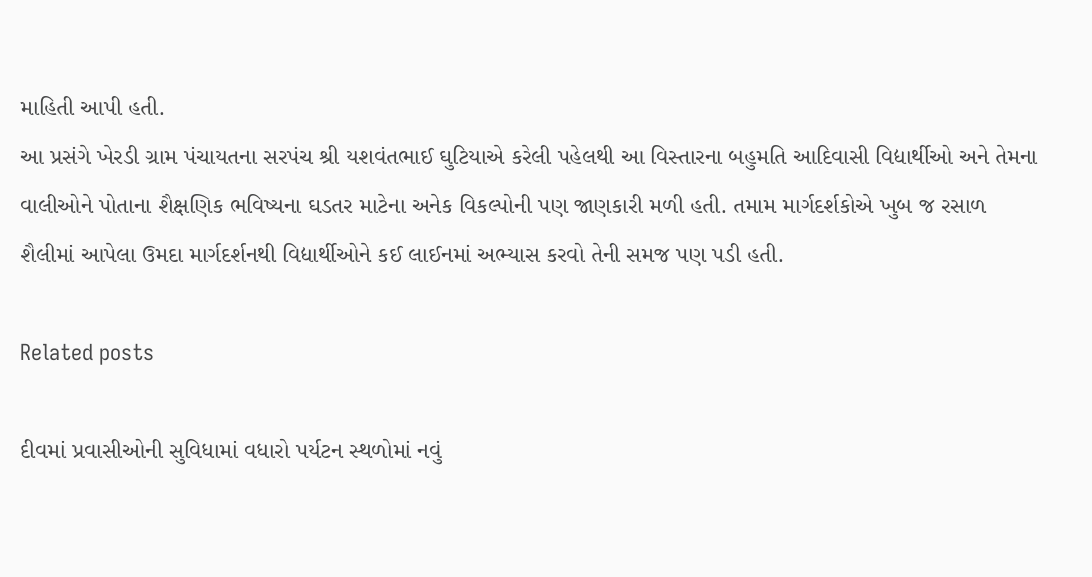માહિતી આપી હતી.
આ પ્રસંગે ખેરડી ગ્રામ પંચાયતના સરપંચ શ્રી યશવંતભાઈ ઘુટિયાએ કરેલી પહેલથી આ વિસ્‍તારના બહુમતિ આદિવાસી વિદ્યાર્થીઓ અને તેમના વાલીઓને પોતાના શૈક્ષણિક ભવિષ્‍યના ઘડતર માટેના અનેક વિકલ્‍પોની પણ જાણકારી મળી હતી. તમામ માર્ગદર્શકોએ ખુબ જ રસાળ શૈલીમાં આપેલા ઉમદા માર્ગદર્શનથી વિદ્યાર્થીઓને કઈ લાઈનમાં અભ્‍યાસ કરવો તેની સમજ પણ પડી હતી.

Related posts

દીવમાં પ્રવાસીઓની સુવિધામાં વધારો પર્યટન સ્‍થળોમાં નવું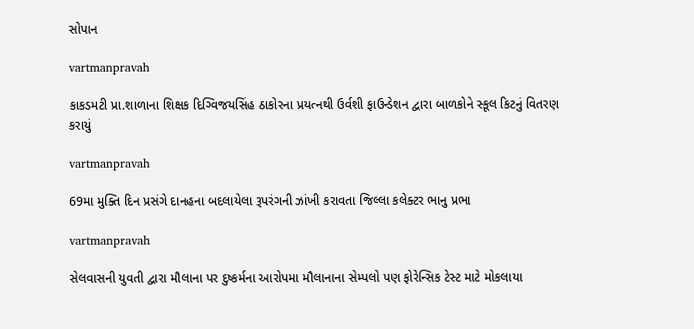સોપાન

vartmanpravah

કાકડમટી પ્રા.શાળાના શિક્ષક દિગ્‍વિજયસિંહ ઠાકોરના પ્રયત્‍નથી ઉર્વશી ફાઉન્‍ડેશન દ્વારા બાળકોને સ્‍કૂલ કિટનું વિતરણ કરાયું

vartmanpravah

69મા મુક્‍તિ દિન પ્રસંગે દાનહના બદલાયેલા રૂપરંગની ઝાંખી કરાવતા જિલ્લા કલેક્‍ટર ભાનુ પ્રભા

vartmanpravah

સેલવાસની યુવતી દ્વારા મૌલાના પર દુષ્‍કર્મના આરોપમા મૌલાનાના સેમ્‍પલો પણ ફોરેન્સિક ટેસ્‍ટ માટે મોકલાયા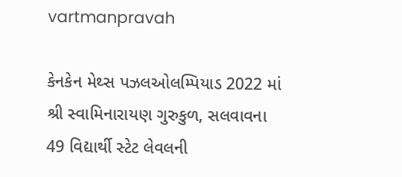vartmanpravah

કેનકેન મેથ્‍સ પઝલઓલમ્‍પિયાડ 2022 માં શ્રી સ્‍વામિનારાયણ ગુરુકુળ, સલવાવના 49 વિદ્યાર્થી સ્‍ટેટ લેવલની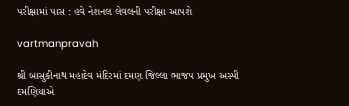પરીક્ષામાં પાસ : હવે નેશનલ લેવલની પરીક્ષા આપશે

vartmanpravah

શ્રી બાસુકીનાથ મહાદેવ મંદિરમાં દમણ જિલ્લા ભાજપ પ્રમુખ અસ્‍પી દમણિયાએ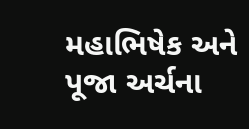મહાભિષેક અને પૂજા અર્ચના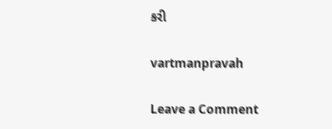કરી

vartmanpravah

Leave a Comment